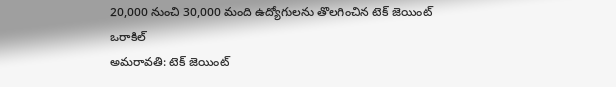20,000 నుంచి 30,000 మంది ఉద్యోగులను తొలగించిన టెక్ జెయింట్ ఒరాకిల్
అమరావతి: టెక్ జెయింట్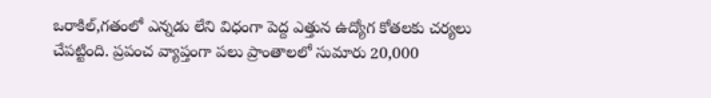ఒరాకిల్,గతంలో ఎన్నడు లేని విధంగా పెద్ద ఎత్తున ఉద్యోగ కోతలకు చర్యలు చేపట్టింది. ప్రపంచ వ్యాప్తంగా పలు ప్రాంతాలలో సుమారు 20,000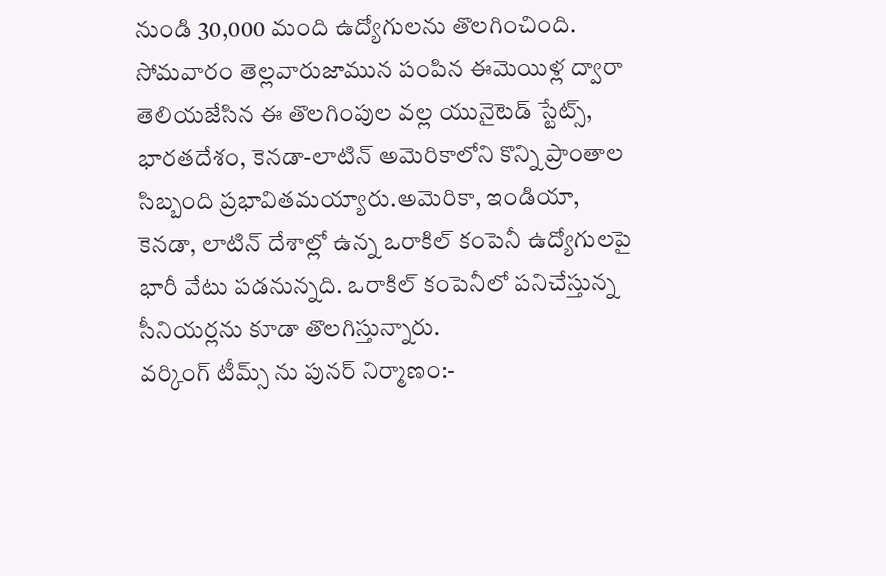నుండి 30,000 మంది ఉద్యోగులను తొలగించింది. సోమవారం తెల్లవారుజామున పంపిన ఈమెయిళ్ల ద్వారా తెలియజేసిన ఈ తొలగింపుల వల్ల యునైటెడ్ స్టేట్స్, భారతదేశం, కెనడా-లాటిన్ అమెరికాలోని కొన్ని ప్రాంతాల సిబ్బంది ప్రభావితమయ్యారు.అమెరికా, ఇండియా, కెనడా, లాటిన్ దేశాల్లో ఉన్న ఒరాకిల్ కంపెనీ ఉద్యోగులపై భారీ వేటు పడనున్నది. ఒరాకిల్ కంపెనీలో పనిచేస్తున్న సీనియర్లను కూడా తొలగిస్తున్నారు.
వర్కింగ్ టీమ్స్ ను పునర్ నిర్మాణం:-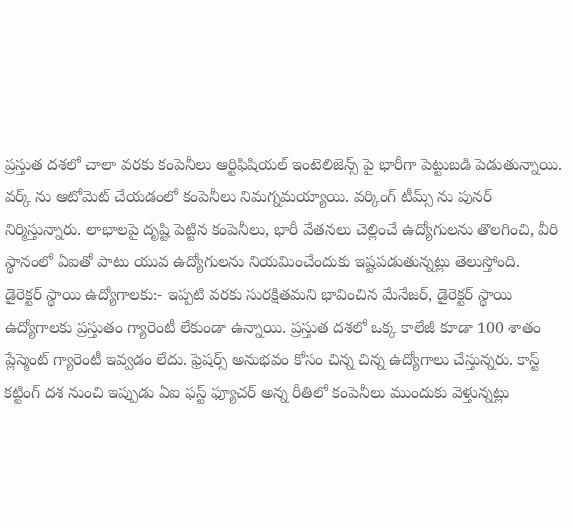ప్రస్తుత దశలో చాలా వరకు కంపెనీలు ఆర్టిఫిషియల్ ఇంటెలిజెన్స్ పై భారీగా పెట్టుబడి పెడుతున్నాయి. వర్క్ ను ఆటోమెట్ చేయడంలో కంపెనీలు నిమగ్నమయ్యాయి. వర్కింగ్ టీమ్స్ ను పునర్ నిర్మిస్తున్నారు. లాభాలపై దృష్టి పెట్టిన కంపెనీలు, భారీ వేతనలు చెల్లించే ఉద్యోగులను తొలగించి, వీరి స్థానంలో ఏఐతో పాటు యువ ఉద్యోగులను నియమించేందుకు ఇష్టపడుతున్నట్లు తెలుస్తోంది.
డైరెక్టర్ స్థాయి ఉద్యోగాలకు:- ఇప్పటి వరకు సురక్షితమని భావించిన మేనేజర్, డైరెక్టర్ స్థాయి ఉద్యోగాలకు ప్రస్తుతం గ్యారెంటీ లేకుండా ఉన్నాయి. ప్రస్తుత దశలో ఒక్క కాలేజీ కూడా 100 శాతం ప్లేస్మెంట్ గ్యారెంటీ ఇవ్వడం లేదు. ఫ్రెషర్స్ అనుభవం కోసం చిన్న చిన్న ఉద్యోగాలు చేస్తున్నరు. కాస్ట్ కట్టింగ్ దశ నుంచి ఇప్పుడు ఏఐ ఫస్ట్ ఫ్యూచర్ అన్న రీతిలో కంపెనీలు ముందుకు వెళ్తున్నట్లు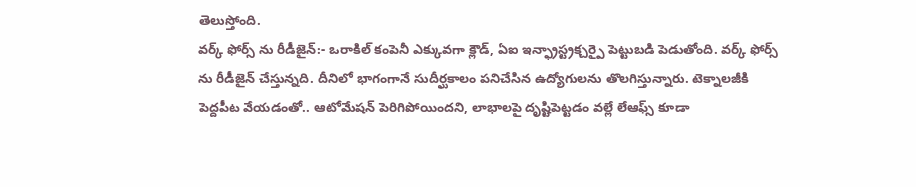తెలుస్తోంది.
వర్క్ ఫోర్స్ ను రీడీజైన్:- ఒరాకిల్ కంపెనీ ఎక్కువగా క్లౌడ్, ఏఐ ఇన్ఫ్రాస్ట్రక్చర్పై పెట్టుబడి పెడుతోంది. వర్క్ ఫోర్స్ ను రీడీజైన్ చేస్తున్నది. దీనిలో భాగంగానే సుదీర్ఘకాలం పనిచేసిన ఉద్యోగులను తొలగిస్తున్నారు. టెక్నాలజీకి పెద్దపీట వేయడంతో.. ఆటోమేషన్ పెరిగిపోయిందని, లాభాలపై దృష్టిపెట్టడం వల్లే లేఆఫ్స్ కూడా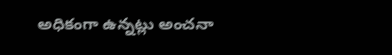అధికంగా ఉన్నట్లు అంచనా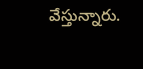వేస్తున్నారు.